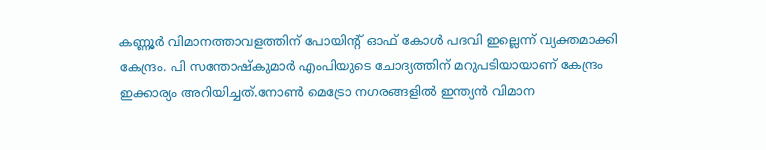കണ്ണൂർ വിമാനത്താവളത്തിന് പോയിന്റ് ഓഫ് കോൾ പദവി ഇല്ലെന്ന് വ്യക്തമാക്കി കേന്ദ്രം. പി സന്തോഷ്കുമാർ എംപിയുടെ ചോദ്യത്തിന് മറുപടിയായാണ് കേന്ദ്രം ഇക്കാര്യം അറിയിച്ചത്.നോൺ മെട്രോ നഗരങ്ങളിൽ ഇന്ത്യൻ വിമാന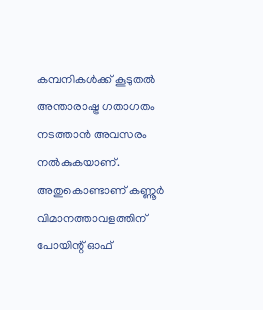കമ്പനികൾക്ക് കൂടുതൽ അന്താരാഷ്ട്ര ഗതാഗതം നടത്താൻ അവസരം നൽകുകയാണ്. അതുകൊണ്ടാണ് കണ്ണൂർ വിമാനത്താവളത്തിന് പോയിന്റ് ഓഫ്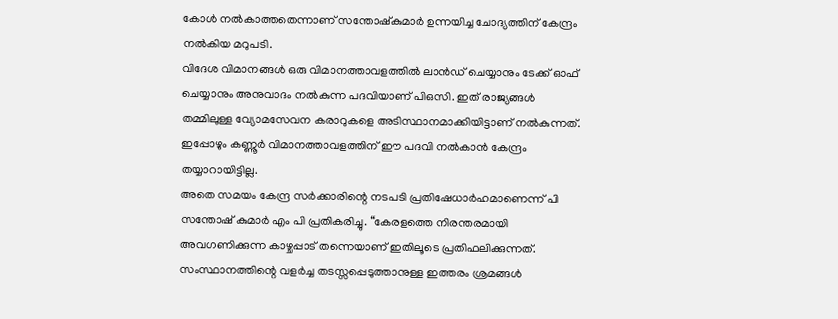കോൾ നൽകാത്തതെന്നാണ് സന്തോഷ്കുമാർ ഉന്നയിച്ച ചോദ്യത്തിന് കേന്ദ്രം നൽകിയ മറുപടി.
വിദേശ വിമാനങ്ങൾ ഒരു വിമാനത്താവളത്തിൽ ലാൻഡ് ചെയ്യാനും ടേക്ക് ഓഫ് ചെയ്യാനും അനുവാദം നൽകുന്ന പദവിയാണ് പിഒസി. ഇത് രാജ്യങ്ങൾ തമ്മിലുള്ള വ്യോമസേവന കരാറുകളെ അടിസ്ഥാനമാക്കിയിട്ടാണ് നൽകുന്നത്. ഇപ്പോഴും കണ്ണൂർ വിമാനത്താവളത്തിന് ഈ പദവി നൽകാൻ കേന്ദ്രം തയ്യാറായിട്ടില്ല.
അതെ സമയം കേന്ദ്ര സർക്കാരിന്റെ നടപടി പ്രതിഷേധാർഹമാണെന്ന് പി സന്തോഷ് കുമാർ എം പി പ്രതികരിച്ചു. “കേരളത്തെ നിരന്തരമായി അവഗണിക്കുന്ന കാഴ്ചപ്പാട് തന്നെയാണ് ഇതിലൂടെ പ്രതിഫലിക്കുന്നത്. സംസ്ഥാനത്തിന്റെ വളർച്ച തടസ്സപ്പെടുത്താനുള്ള ഇത്തരം ശ്രമങ്ങൾ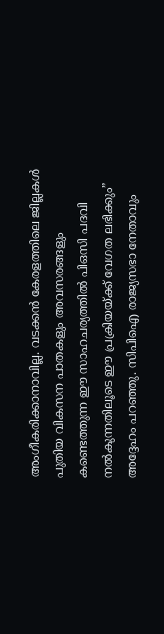അംഗീകരിക്കാനാവില്ല. വടക്കൻ കേരളത്തിലെ ജില്ലകൾ പുതിയ വികസന പാതകളും അവസരങ്ങളും കണ്ടെത്തുന്ന ഈ സാഹചര്യത്തിൽ പിഒസി പദവി നൽകുന്നതിലൂടെ ഈ പ്രക്രിയയ്ക്ക് വേഗത ലഭിക്കും” അദ്ദേഹം പറഞ്ഞു. സിപിഐ രാജ്യസഭാ നേതാവും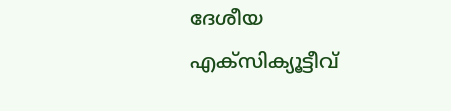ദേശീയ എക്സിക്യൂട്ടീവ്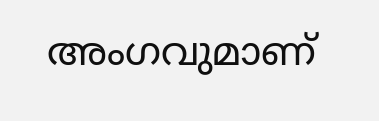അംഗവുമാണ്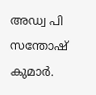അഡ്വ പി സന്തോഷ് കുമാർ.